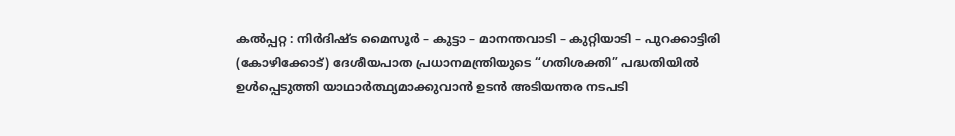കൽപ്പറ്റ : നിർദിഷ്ട മൈസൂർ – കുട്ടാ – മാനന്തവാടി – കുറ്റിയാടി – പുറക്കാട്ടിരി (കോഴിക്കോട്) ദേശീയപാത പ്രധാനമന്ത്രിയുടെ “ഗതിശക്തി” പദ്ധതിയിൽ ഉൾപ്പെടുത്തി യാഥാർത്ഥ്യമാക്കുവാൻ ഉടൻ അടിയന്തര നടപടി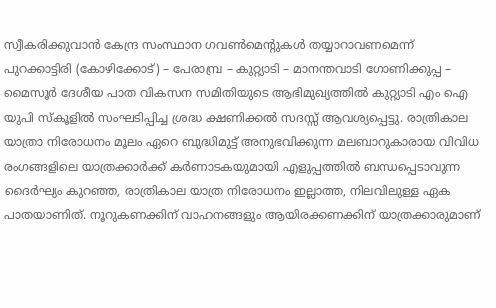സ്വീകരിക്കുവാൻ കേന്ദ്ര സംസ്ഥാന ഗവൺമെന്റുകൾ തയ്യാറാവണമെന്ന് പുറക്കാട്ടിരി (കോഴിക്കോട്) – പേരാമ്പ്ര – കുറ്റ്യാടി – മാനന്തവാടി ഗോണിക്കുപ്പ – മൈസൂർ ദേശീയ പാത വികസന സമിതിയുടെ ആഭിമുഖ്യത്തിൽ കുറ്റ്യാടി എം ഐ യുപി സ്കൂളിൽ സംഘടിപ്പിച്ച ശ്രദ്ധ ക്ഷണിക്കൽ സദസ്സ് ആവശ്യപ്പെട്ടു. രാത്രികാല യാത്രാ നിരോധനം മൂലം ഏറെ ബുദ്ധിമുട്ട് അനുഭവിക്കുന്ന മലബാറുകാരായ വിവിധ രംഗങ്ങളിലെ യാത്രക്കാർക്ക് കർണാടകയുമായി എളുപ്പത്തിൽ ബന്ധപ്പെടാവുന്ന ദൈർഘ്യം കുറഞ്ഞ, രാത്രികാല യാത്ര നിരോധനം ഇല്ലാത്ത, നിലവിലുള്ള ഏക പാതയാണിത്. നൂറുകണക്കിന് വാഹനങ്ങളും ആയിരക്കണക്കിന് യാത്രക്കാരുമാണ്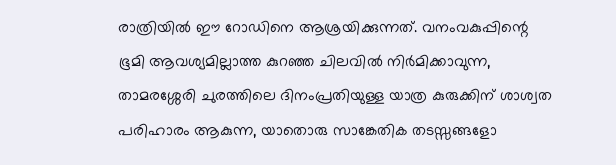രാത്രിയിൽ ഈ റോഡിനെ ആശ്രയിക്കുന്നത്. വനംവകുപ്പിന്റെ ഭൂമി ആവശ്യമില്ലാത്ത കുറഞ്ഞ ചിലവിൽ നിർമിക്കാവുന്ന, താമരശ്ശേരി ചുരത്തിലെ ദിനംപ്രതിയുള്ള യാത്ര കുരുക്കിന് ശാശ്വത പരിഹാരം ആകുന്ന, യാതൊരു സാങ്കേതിക തടസ്സങ്ങളോ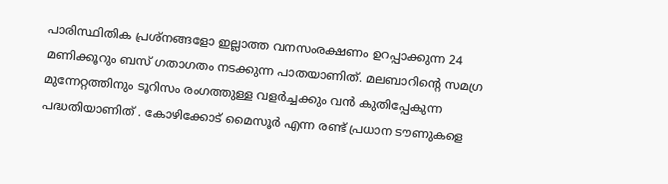പാരിസ്ഥിതിക പ്രശ്നങ്ങളോ ഇല്ലാത്ത വനസംരക്ഷണം ഉറപ്പാക്കുന്ന 24 മണിക്കൂറും ബസ് ഗതാഗതം നടക്കുന്ന പാതയാണിത്. മലബാറിന്റെ സമഗ്ര മുന്നേറ്റത്തിനും ടൂറിസം രംഗത്തുള്ള വളർച്ചക്കും വൻ കുതിപ്പേകുന്ന പദ്ധതിയാണിത് . കോഴിക്കോട് മൈസൂർ എന്ന രണ്ട് പ്രധാന ടൗണുകളെ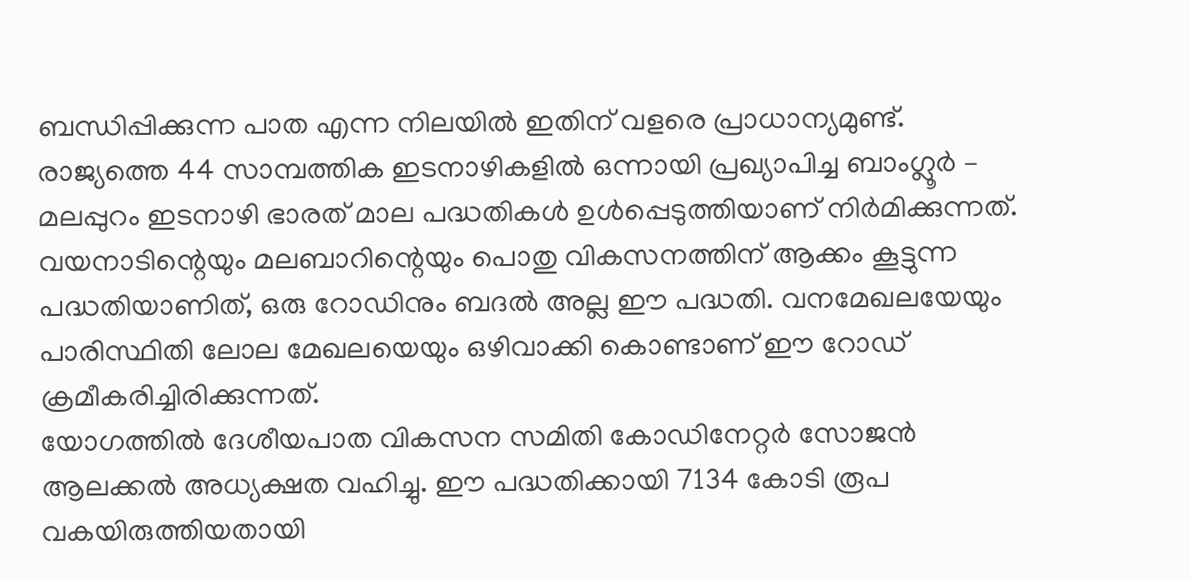ബന്ധിപ്പിക്കുന്ന പാത എന്ന നിലയിൽ ഇതിന് വളരെ പ്രാധാന്യമുണ്ട്. രാജ്യത്തെ 44 സാമ്പത്തിക ഇടനാഴികളിൽ ഒന്നായി പ്രഖ്യാപിച്ച ബാംഗ്ലൂർ – മലപ്പുറം ഇടനാഴി ഭാരത് മാല പദ്ധതികൾ ഉൾപ്പെടുത്തിയാണ് നിർമിക്കുന്നത്. വയനാടിന്റെയും മലബാറിന്റെയും പൊതു വികസനത്തിന് ആക്കം കൂട്ടുന്ന പദ്ധതിയാണിത്, ഒരു റോഡിനും ബദൽ അല്ല ഈ പദ്ധതി. വനമേഖലയേയും പാരിസ്ഥിതി ലോല മേഖലയെയും ഒഴിവാക്കി കൊണ്ടാണ് ഈ റോഡ് ക്രമീകരിച്ചിരിക്കുന്നത്.
യോഗത്തിൽ ദേശീയപാത വികസന സമിതി കോഡിനേറ്റർ സോജൻ ആലക്കൽ അധ്യക്ഷത വഹിച്ചു. ഈ പദ്ധതിക്കായി 7134 കോടി രൂപ വകയിരുത്തിയതായി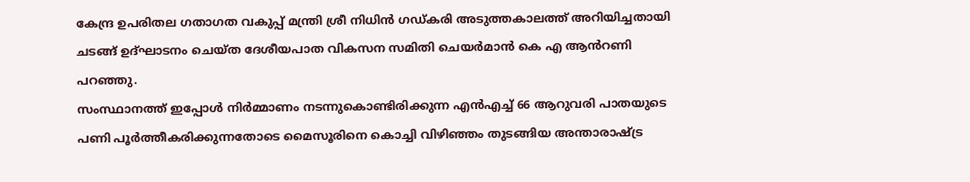കേന്ദ്ര ഉപരിതല ഗതാഗത വകുപ്പ് മന്ത്രി ശ്രീ നിധിൻ ഗഡ്കരി അടുത്തകാലത്ത് അറിയിച്ചതായി ചടങ്ങ് ഉദ്ഘാടനം ചെയ്ത ദേശീയപാത വികസന സമിതി ചെയർമാൻ കെ എ ആൻറണി പറഞ്ഞു.
സംസ്ഥാനത്ത് ഇപ്പോൾ നിർമ്മാണം നടന്നുകൊണ്ടിരിക്കുന്ന എൻഎച്ച് 66 ആറുവരി പാതയുടെ പണി പൂർത്തീകരിക്കുന്നതോടെ മൈസൂരിനെ കൊച്ചി വിഴിഞ്ഞം തുടങ്ങിയ അന്താരാഷ്ട്ര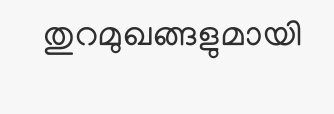തുറമുഖങ്ങളുമായി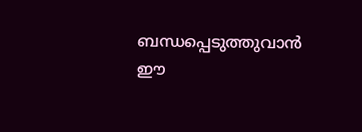ബന്ധപ്പെടുത്തുവാൻ ഈ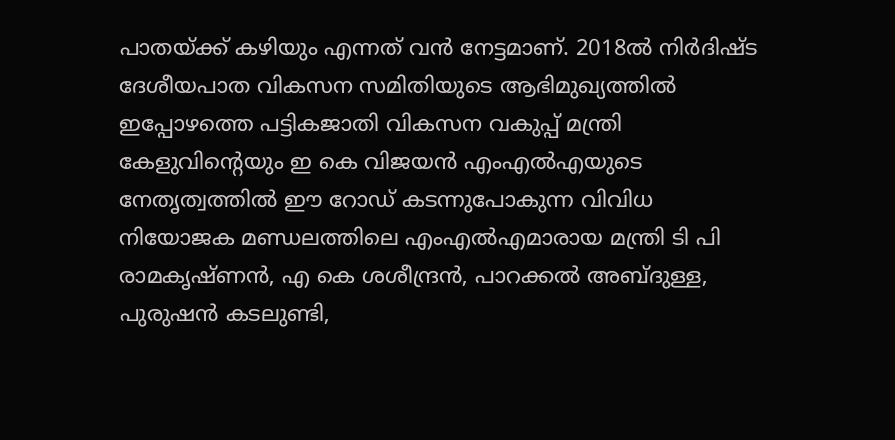പാതയ്ക്ക് കഴിയും എന്നത് വൻ നേട്ടമാണ്. 2018ൽ നിർദിഷ്ട ദേശീയപാത വികസന സമിതിയുടെ ആഭിമുഖ്യത്തിൽ ഇപ്പോഴത്തെ പട്ടികജാതി വികസന വകുപ്പ് മന്ത്രി കേളുവിന്റെയും ഇ കെ വിജയൻ എംഎൽഎയുടെ നേതൃത്വത്തിൽ ഈ റോഡ് കടന്നുപോകുന്ന വിവിധ നിയോജക മണ്ഡലത്തിലെ എംഎൽഎമാരായ മന്ത്രി ടി പി രാമകൃഷ്ണൻ, എ കെ ശശീന്ദ്രൻ, പാറക്കൽ അബ്ദുള്ള, പുരുഷൻ കടലുണ്ടി,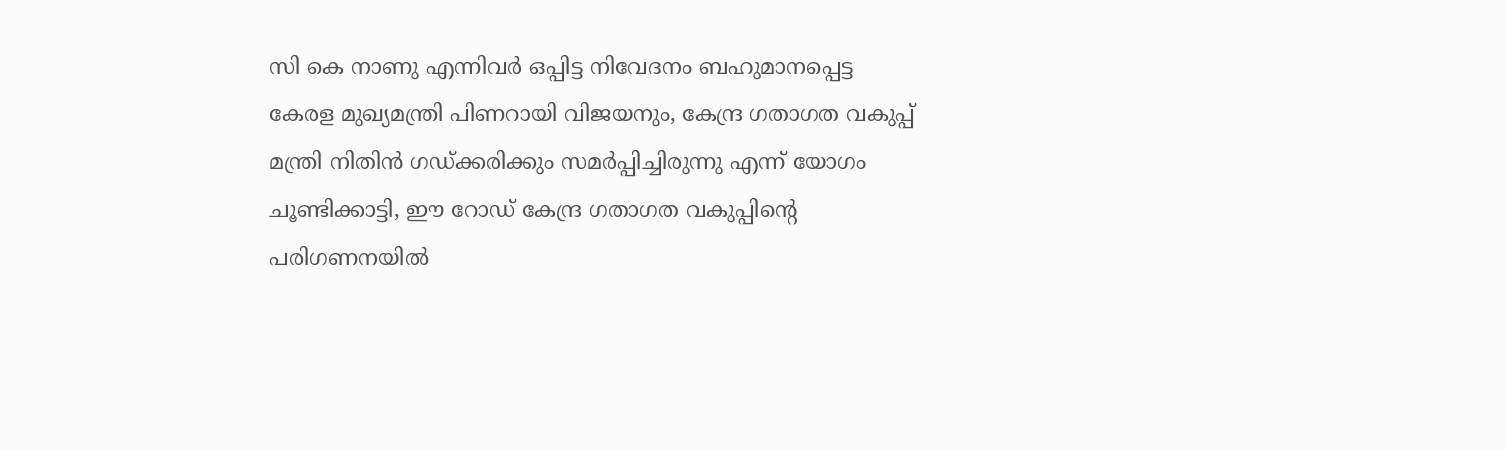സി കെ നാണു എന്നിവർ ഒപ്പിട്ട നിവേദനം ബഹുമാനപ്പെട്ട കേരള മുഖ്യമന്ത്രി പിണറായി വിജയനും, കേന്ദ്ര ഗതാഗത വകുപ്പ് മന്ത്രി നിതിൻ ഗഡ്ക്കരിക്കും സമർപ്പിച്ചിരുന്നു എന്ന് യോഗം ചൂണ്ടിക്കാട്ടി, ഈ റോഡ് കേന്ദ്ര ഗതാഗത വകുപ്പിന്റെ പരിഗണനയിൽ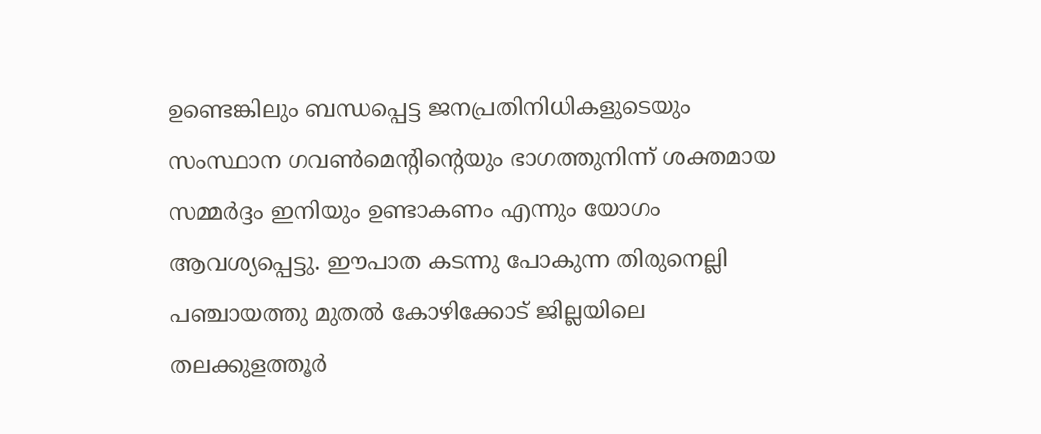ഉണ്ടെങ്കിലും ബന്ധപ്പെട്ട ജനപ്രതിനിധികളുടെയും സംസ്ഥാന ഗവൺമെന്റിന്റെയും ഭാഗത്തുനിന്ന് ശക്തമായ സമ്മർദ്ദം ഇനിയും ഉണ്ടാകണം എന്നും യോഗം ആവശ്യപ്പെട്ടു. ഈപാത കടന്നു പോകുന്ന തിരുനെല്ലി പഞ്ചായത്തു മുതൽ കോഴിക്കോട് ജില്ലയിലെ തലക്കുളത്തൂർ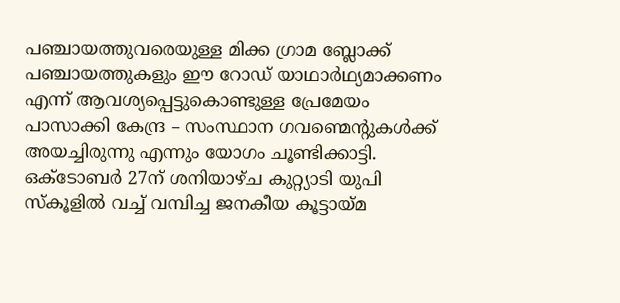പഞ്ചായത്തുവരെയുള്ള മിക്ക ഗ്രാമ ബ്ലോക്ക് പഞ്ചായത്തുകളും ഈ റോഡ് യാഥാർഥ്യമാക്കണം എന്ന് ആവശ്യപ്പെട്ടുകൊണ്ടുള്ള പ്രേമേയം പാസാക്കി കേന്ദ്ര – സംസ്ഥാന ഗവണ്മെന്റുകൾക്ക് അയച്ചിരുന്നു എന്നും യോഗം ചൂണ്ടിക്കാട്ടി.
ഒക്ടോബർ 27ന് ശനിയാഴ്ച കുറ്റ്യാടി യുപി സ്കൂളിൽ വച്ച് വമ്പിച്ച ജനകീയ കൂട്ടായ്മ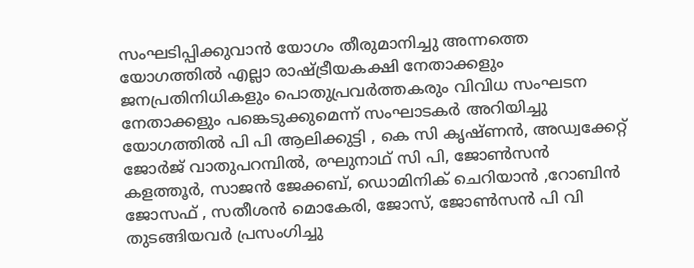സംഘടിപ്പിക്കുവാൻ യോഗം തീരുമാനിച്ചു അന്നത്തെ യോഗത്തിൽ എല്ലാ രാഷ്ട്രീയകക്ഷി നേതാക്കളും ജനപ്രതിനിധികളും പൊതുപ്രവർത്തകരും വിവിധ സംഘടന നേതാക്കളും പങ്കെടുക്കുമെന്ന് സംഘാടകർ അറിയിച്ചു
യോഗത്തിൽ പി പി ആലിക്കുട്ടി , കെ സി കൃഷ്ണൻ, അഡ്വക്കേറ്റ് ജോർജ് വാതുപറമ്പിൽ, രഘുനാഥ് സി പി, ജോൺസൻ കളത്തൂർ, സാജൻ ജേക്കബ്, ഡൊമിനിക് ചെറിയാൻ ,റോബിൻ ജോസഫ് , സതീശൻ മൊകേരി, ജോസ്, ജോൺസൻ പി വി തുടങ്ങിയവർ പ്രസംഗിച്ചു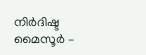നിർദിഷ്ട മൈസൂർ –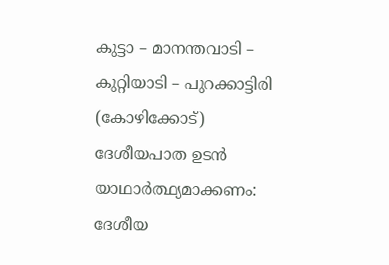കുട്ടാ – മാനന്തവാടി – കുറ്റിയാടി – പുറക്കാട്ടിരി (കോഴിക്കോട്) ദേശീയപാത ഉടൻ യാഥാർത്ഥ്യമാക്കണം: ദേശീയ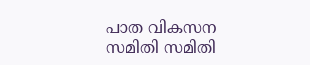പാത വികസന സമിതി സമിതി